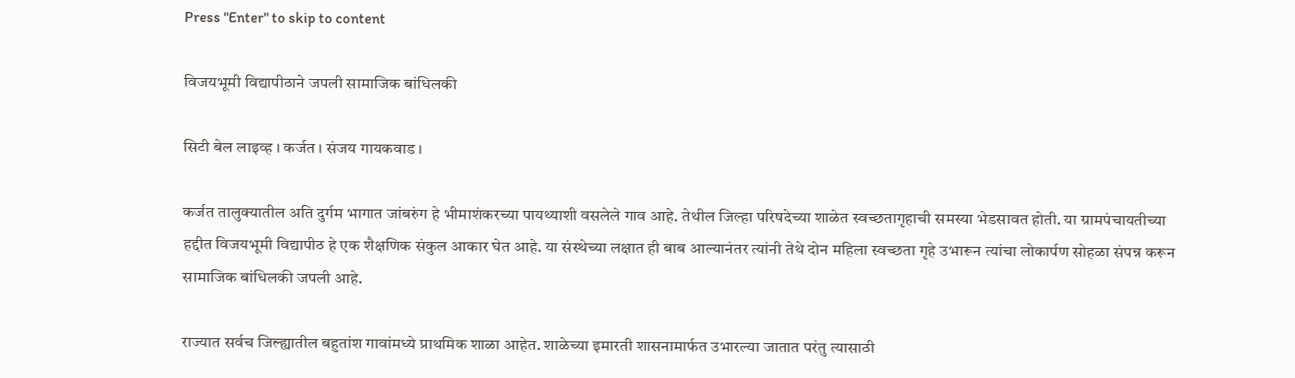Press "Enter" to skip to content

विजयभूमी विद्यापीठाने जपली सामाजिक बांधिलकी

सिटी बेल लाइव्ह । कर्जत । संजय गायकवाड ।

कर्जत तालुक्यातील अति दुर्गम भागात जांबरुंग हे भीमाशंकरच्या पायथ्याशी वसलेले गाव आहे. तेथील जिल्हा परिषदेच्या शाळेत स्वच्छतागृहाची समस्या भेडसावत होती. या ग्रामपंचायतीच्या हद्दीत विजयभूमी विद्यापीठ हे एक शैक्षणिक संकुल आकार घेत आहे. या संस्थेच्या लक्षात ही बाब आल्यानंतर त्यांनी तेथे दोन महिला स्वच्छता गृहे उभारून त्यांचा लोकार्पण सोहळा संपन्न करून सामाजिक बांधिलकी जपली आहे.

राज्यात सर्वच जिल्ह्यातील बहुतांश गावांमध्ये प्राथमिक शाळा आहेत. शाळेच्या इमारती शासनामार्फत उभारल्या जातात परंतु त्यासाठी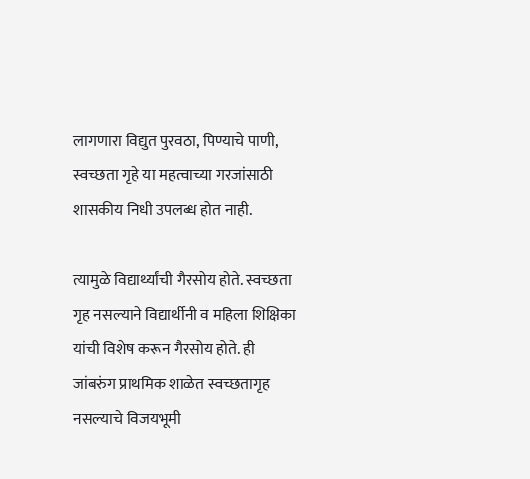लागणारा विद्युत पुरवठा, पिण्याचे पाणी, स्वच्छता गृहे या महत्वाच्या गरजांसाठी शासकीय निधी उपलब्ध होत नाही.

त्यामुळे विद्यार्थ्यांची गैरसोय होते. स्वच्छता गृह नसल्याने विद्यार्थीनी व महिला शिक्षिका यांची विशेष करून गैरसोय होते. ही जांबरुंग प्राथमिक शाळेत स्वच्छतागृह नसल्याचे विजयभूमी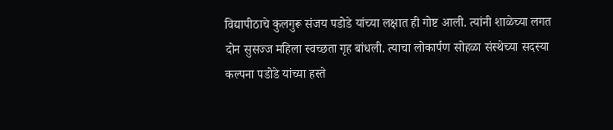विद्यापीठाचे कुलगुरू संजय पडोडे यांच्या लक्षात ही गोष्ट आली. त्यांनी शाळेच्या लगत दोन सुसज्ज महिला स्वच्छता गृह बांधली. त्याचा लोकार्पण सोहळा संस्थेच्या सदस्या कल्पना पडोडे यांच्या हस्ते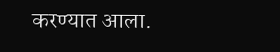करण्यात आला.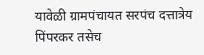यावेळी ग्रामपंचायत सरपंच दत्तात्रेय पिंपरकर तसेच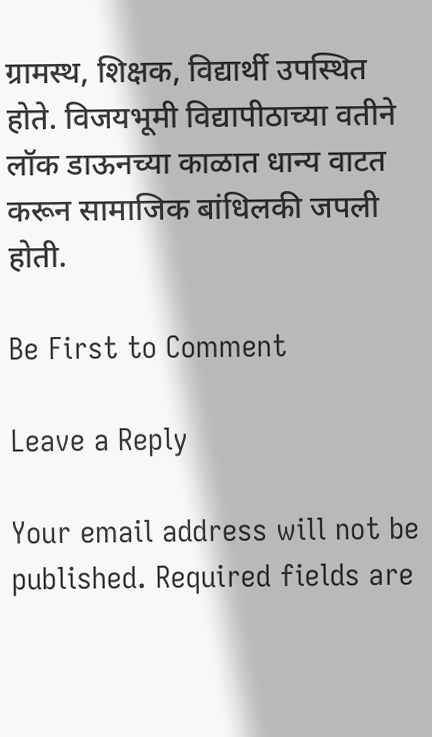ग्रामस्थ, शिक्षक, विद्यार्थी उपस्थित होते. विजयभूमी विद्यापीठाच्या वतीने लॉक डाऊनच्या काळात धान्य वाटत करून सामाजिक बांधिलकी जपली होती.

Be First to Comment

Leave a Reply

Your email address will not be published. Required fields are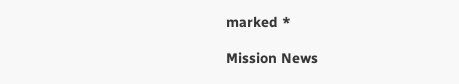marked *

Mission News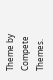Theme by Compete Themes.